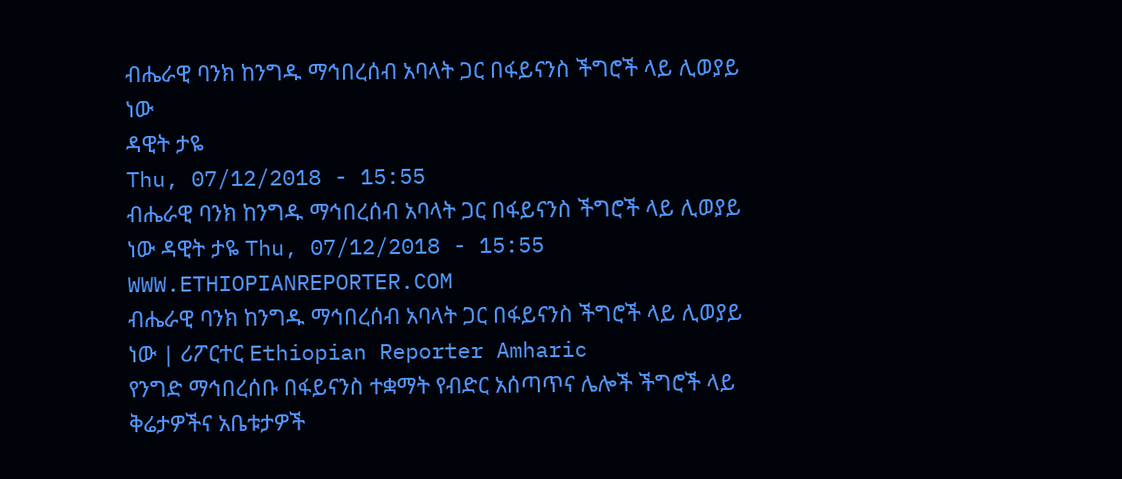ብሔራዊ ባንክ ከንግዱ ማኅበረሰብ አባላት ጋር በፋይናንስ ችግሮች ላይ ሊወያይ ነው
ዳዊት ታዬ
Thu, 07/12/2018 - 15:55
ብሔራዊ ባንክ ከንግዱ ማኅበረሰብ አባላት ጋር በፋይናንስ ችግሮች ላይ ሊወያይ ነው ዳዊት ታዬ Thu, 07/12/2018 - 15:55
WWW.ETHIOPIANREPORTER.COM
ብሔራዊ ባንክ ከንግዱ ማኅበረሰብ አባላት ጋር በፋይናንስ ችግሮች ላይ ሊወያይ ነው | ሪፖርተር Ethiopian Reporter Amharic
የንግድ ማኅበረሰቡ በፋይናንስ ተቋማት የብድር አሰጣጥና ሌሎች ችግሮች ላይ ቅሬታዎችና አቤቱታዎች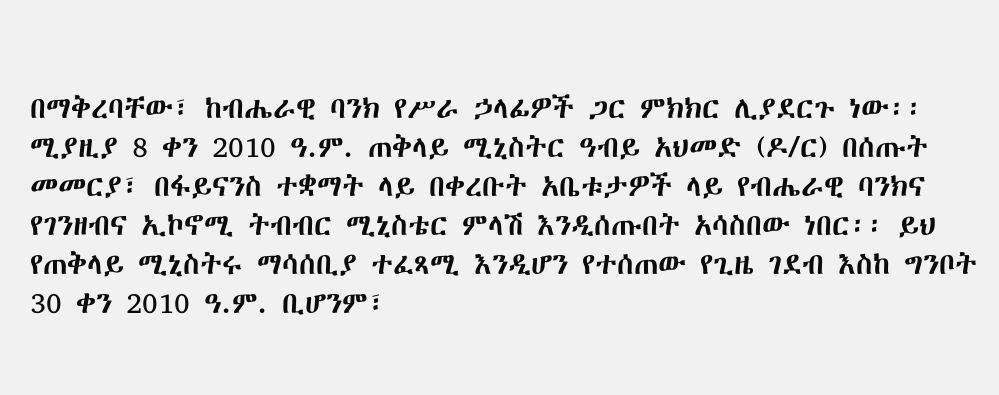በማቅረባቸው፣ ከብሔራዊ ባንክ የሥራ ኃላፊዎች ጋር ምክክር ሊያደርጉ ነው፡፡ ሚያዚያ 8 ቀን 2010 ዓ.ም. ጠቅላይ ሚኒስትር ዓብይ አህመድ (ዶ/ር) በሰጡት መመርያ፣ በፋይናንስ ተቋማት ላይ በቀረቡት አቤቱታዎች ላይ የብሔራዊ ባንክና የገንዘብና ኢኮኖሚ ትብብር ሚኒስቴር ምላሽ እንዲሰጡበት አሳስበው ነበር፡፡ ይህ የጠቅላይ ሚኒስትሩ ማሳሰቢያ ተፈጻሚ እንዲሆን የተሰጠው የጊዜ ገደብ እስከ ግንቦት 30 ቀን 2010 ዓ.ም. ቢሆንም፣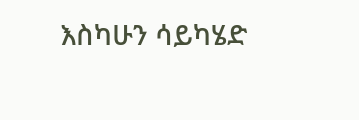እስካሁን ሳይካሄድ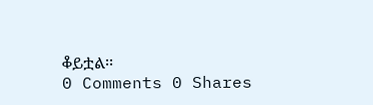ቆይቷል፡፡
0 Comments 0 Shares